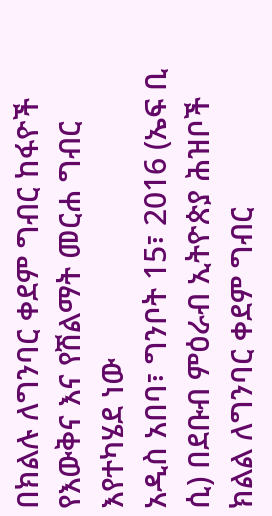በክልሉ ለግንባር ቀደም ግብር ከፋዮች የእውቅና እና የሽልማት መርሐ ግብር እየተካሄደ ነው
አዲስ አበባ፣ ግንቦት 15፣ 2016 (ኤፍ ቢ ሲ) በደቡብ ምዕራብ ኢትዮጵያ ሕዝቦች ክልል ለግንባር ቀደም ግብር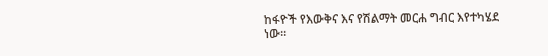ከፋዮች የእውቅና እና የሽልማት መርሐ ግብር እየተካሄደ ነው።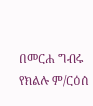በመርሐ ግብሩ የክልሉ ም/ርዕሰ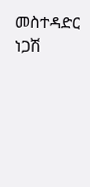መስተዳድር ነጋሽ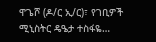ዋጌሾ (ዶ/ር ኢ/ር)፣ የገቢዎች ሚኒስትር ዴዔታ ተስፋዬ…